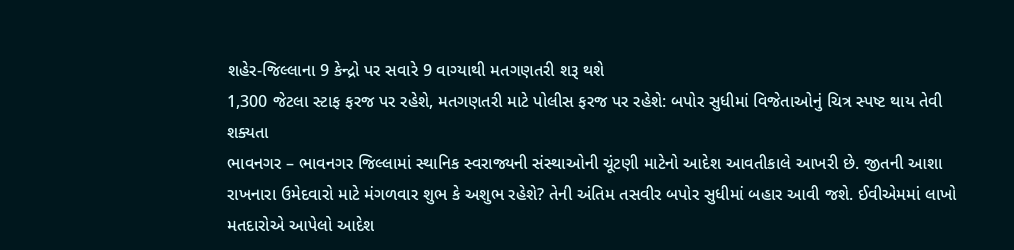શહેર-જિલ્લાના 9 કેન્દ્રો પર સવારે 9 વાગ્યાથી મતગણતરી શરૂ થશે
1,300 જેટલા સ્ટાફ ફરજ પર રહેશે, મતગણતરી માટે પોલીસ ફરજ પર રહેશે: બપોર સુધીમાં વિજેતાઓનું ચિત્ર સ્પષ્ટ થાય તેવી શક્યતા
ભાવનગર – ભાવનગર જિલ્લામાં સ્થાનિક સ્વરાજ્યની સંસ્થાઓની ચૂંટણી માટેનો આદેશ આવતીકાલે આખરી છે. જીતની આશા રાખનારા ઉમેદવારો માટે મંગળવાર શુભ કે અશુભ રહેશે? તેની અંતિમ તસવીર બપોર સુધીમાં બહાર આવી જશે. ઈવીએમમાં લાખો મતદારોએ આપેલો આદેશ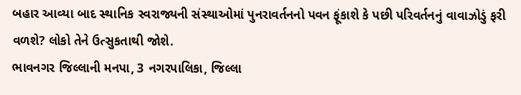બહાર આવ્યા બાદ સ્થાનિક સ્વરાજ્યની સંસ્થાઓમાં પુનરાવર્તનનો પવન ફૂંકાશે કે પછી પરિવર્તનનું વાવાઝોડું ફરી વળશે? લોકો તેને ઉત્સુકતાથી જોશે.
ભાવનગર જિલ્લાની મનપા, 3 નગરપાલિકા, જિલ્લા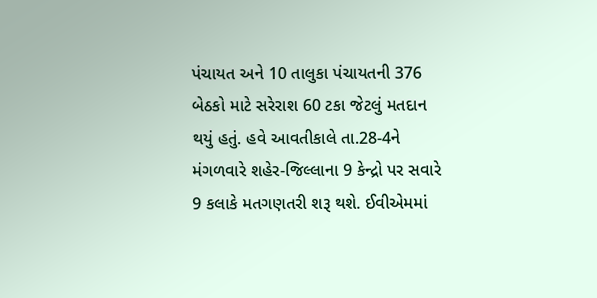પંચાયત અને 10 તાલુકા પંચાયતની 376 બેઠકો માટે સરેરાશ 60 ટકા જેટલું મતદાન થયું હતું. હવે આવતીકાલે તા.28-4ને મંગળવારે શહેર-જિલ્લાના 9 કેન્દ્રો પર સવારે 9 કલાકે મતગણતરી શરૂ થશે. ઈવીએમમાં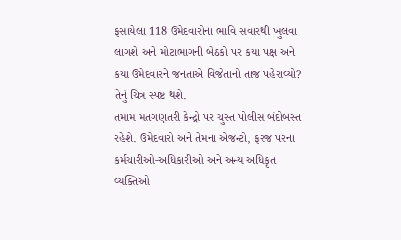ફસાયેલા 118 ઉમેદવારોના ભાવિ સવારથી ખુલવા લાગશે અને મોટાભાગની બેઠકો પર કયા પક્ષ અને કયા ઉમેદવારને જનતાએ વિજેતાનો તાજ પહેરાવ્યો? તેનું ચિત્ર સ્પષ્ટ થશે.
તમામ મતગણતરી કેન્દ્રો પર ચુસ્ત પોલીસ બંદોબસ્ત રહેશે. ઉમેદવારો અને તેમના એજન્ટો, ફરજ પરના કર્મચારીઓ-અધિકારીઓ અને અન્ય અધિકૃત વ્યક્તિઓ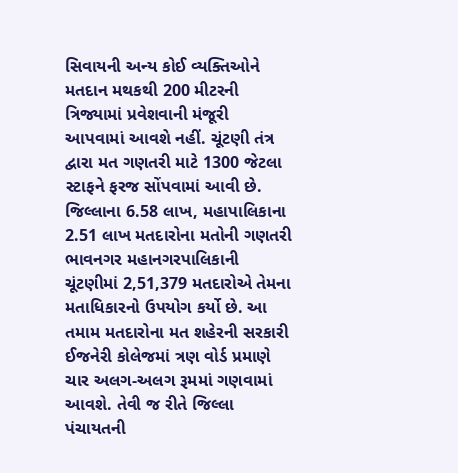સિવાયની અન્ય કોઈ વ્યક્તિઓને મતદાન મથકથી 200 મીટરની ત્રિજ્યામાં પ્રવેશવાની મંજૂરી આપવામાં આવશે નહીં. ચૂંટણી તંત્ર દ્વારા મત ગણતરી માટે 1300 જેટલા સ્ટાફને ફરજ સોંપવામાં આવી છે.
જિલ્લાના 6.58 લાખ, મહાપાલિકાના 2.51 લાખ મતદારોના મતોની ગણતરી
ભાવનગર મહાનગરપાલિકાની ચૂંટણીમાં 2,51,379 મતદારોએ તેમના મતાધિકારનો ઉપયોગ કર્યો છે. આ તમામ મતદારોના મત શહેરની સરકારી ઈજનેરી કોલેજમાં ત્રણ વોર્ડ પ્રમાણે ચાર અલગ-અલગ રૂમમાં ગણવામાં આવશે. તેવી જ રીતે જિલ્લા પંચાયતની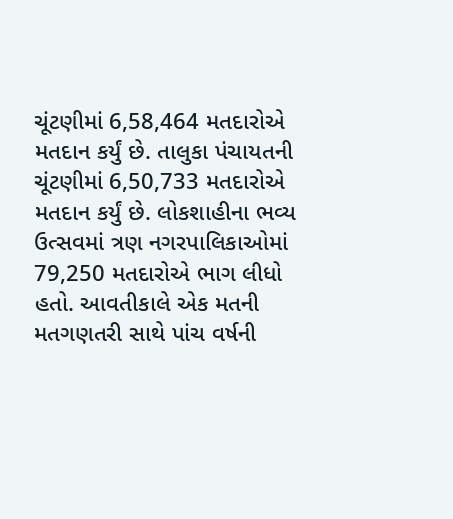ચૂંટણીમાં 6,58,464 મતદારોએ મતદાન કર્યું છે. તાલુકા પંચાયતની ચૂંટણીમાં 6,50,733 મતદારોએ મતદાન કર્યું છે. લોકશાહીના ભવ્ય ઉત્સવમાં ત્રણ નગરપાલિકાઓમાં 79,250 મતદારોએ ભાગ લીધો હતો. આવતીકાલે એક મતની મતગણતરી સાથે પાંચ વર્ષની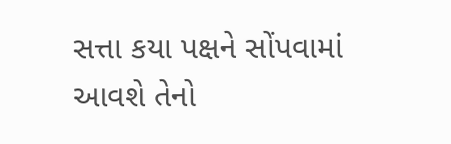સત્તા કયા પક્ષને સોંપવામાં આવશે તેનો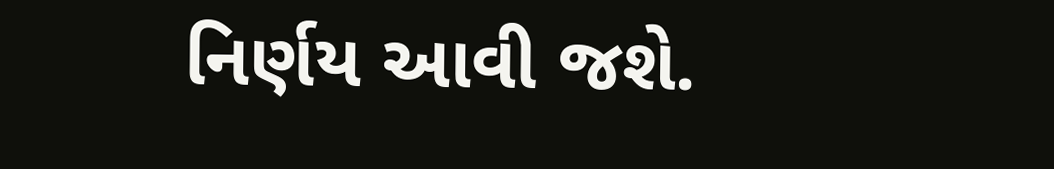નિર્ણય આવી જશે.